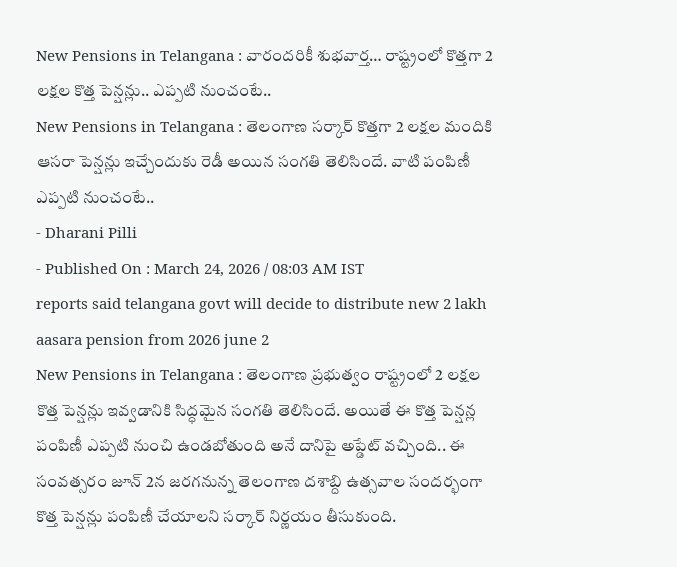New Pensions in Telangana : వారందరికీ శుభవార్త… రాష్ట్రంలో కొత్తగా 2 లక్షల కొత్త పెన్షన్లు.. ఎప్పటి నుంచంటే..
New Pensions in Telangana : తెలంగాణ సర్కార్ కొత్తగా 2 లక్షల మందికి ఆసరా పెన్షన్లు ఇచ్చేందుకు రెడీ అయిన సంగతి తెలిసిందే. వాటి పంపిణీ ఎప్పటి నుంచంటే..
- Dharani Pilli
- Published On : March 24, 2026 / 08:03 AM IST
reports said telangana govt will decide to distribute new 2 lakh aasara pension from 2026 june 2
New Pensions in Telangana : తెలంగాణ ప్రభుత్వం రాష్ట్రంలో 2 లక్షల కొత్త పెన్షన్లు ఇవ్వడానికి సిద్ధమైన సంగతి తెలిసిందే. అయితే ఈ కొత్త పెన్షన్ల పంపిణీ ఎప్పటి నుంచి ఉండబోతుంది అనే దానిపై అప్డేట్ వచ్చింది.. ఈ సంవత్సరం జూన్ 2న జరగనున్న తెలంగాణ దశాబ్ది ఉత్సవాల సందర్భంగా కొత్త పెన్షన్లు పంపిణీ చేయాలని సర్కార్ నిర్ణయం తీసుకుంది.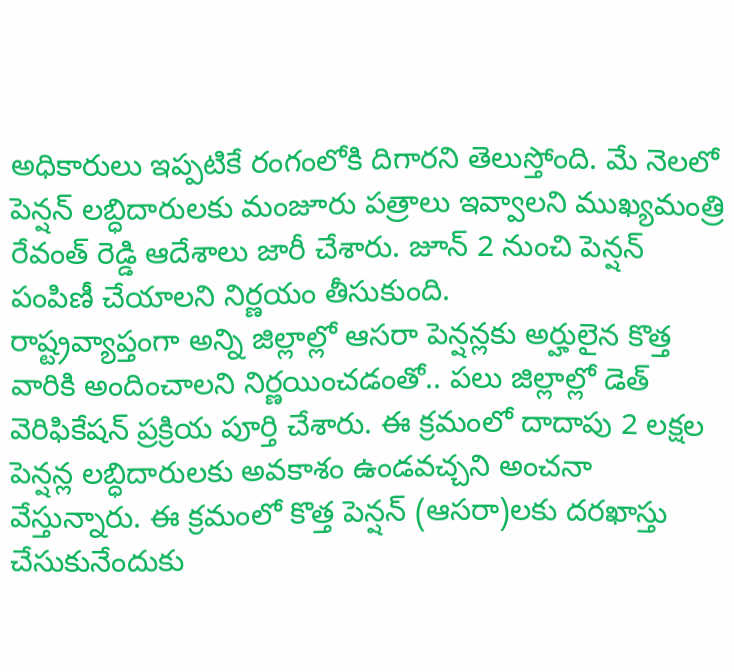అధికారులు ఇప్పటికే రంగంలోకి దిగారని తెలుస్తోంది. మే నెలలో పెన్షన్ లబ్ధిదారులకు మంజూరు పత్రాలు ఇవ్వాలని ముఖ్యమంత్రి రేవంత్ రెడ్డి ఆదేశాలు జారీ చేశారు. జూన్ 2 నుంచి పెన్షన్ పంపిణీ చేయాలని నిర్ణయం తీసుకుంది.
రాష్ట్రవ్యాప్తంగా అన్ని జిల్లాల్లో ఆసరా పెన్షన్లకు అర్హులైన కొత్త వారికి అందించాలని నిర్ణయించడంతో.. పలు జిల్లాల్లో డెత్ వెరిఫికేషన్ ప్రక్రియ పూర్తి చేశారు. ఈ క్రమంలో దాదాపు 2 లక్షల పెన్షన్ల లబ్ధిదారులకు అవకాశం ఉండవచ్చని అంచనా వేస్తున్నారు. ఈ క్రమంలో కొత్త పెన్షన్ (ఆసరా)లకు దరఖాస్తు చేసుకునేందుకు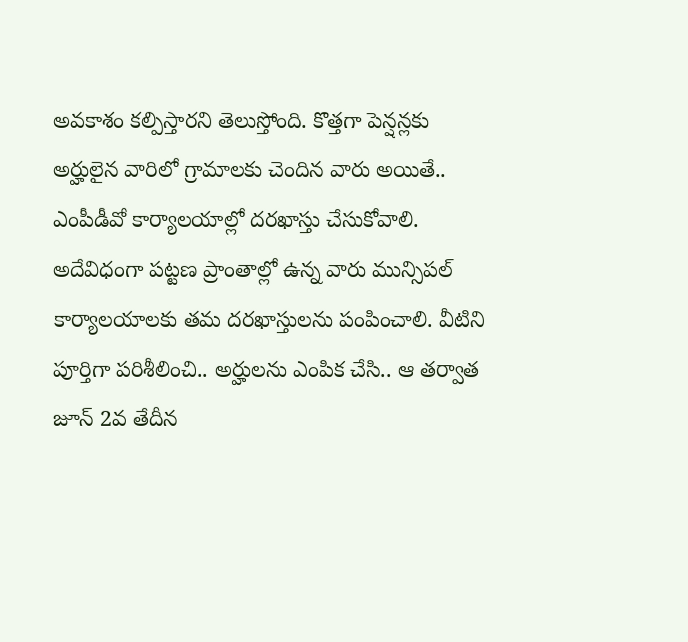అవకాశం కల్పిస్తారని తెలుస్తోంది. కొత్తగా పెన్షన్లకు అర్హులైన వారిలో గ్రామాలకు చెందిన వారు అయితే.. ఎంపీడీవో కార్యాలయాల్లో దరఖాస్తు చేసుకోవాలి. అదేవిధంగా పట్టణ ప్రాంతాల్లో ఉన్న వారు మున్సిపల్ కార్యాలయాలకు తమ దరఖాస్తులను పంపించాలి. వీటిని పూర్తిగా పరిశీలించి.. అర్హులను ఎంపిక చేసి.. ఆ తర్వాత జూన్ 2వ తేదీన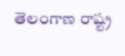తెలంగాణ రాష్ట్ర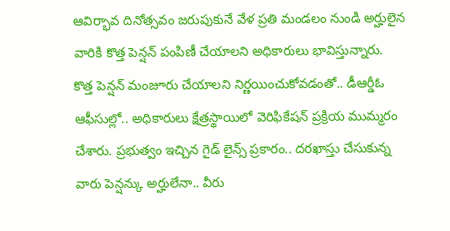ఆవిర్భావ దినోత్సవం జరుపుకునే వేళ ప్రతి మండలం నుండి అర్హులైన వారికి కొత్త పెన్షన్ పంపిణీ చేయాలని అధికారులు భావిస్తున్నారు.
కొత్త పెన్షన్ మంజూరు చేయాలని నిర్ణయించుకోవడంతో.. డీఆర్డీఓ ఆఫీసుల్లో.. అధికారులు క్షేత్రస్థాయిలో వెరిఫికేషన్ ప్రక్రియ ముమ్మరం చేశారు. ప్రభుత్వం ఇచ్చిన గైడ్ లైన్స్ ప్రకారం.. దరఖాస్తు చేసుకున్న వారు పెన్షన్కు అర్హులేనా.. వీరు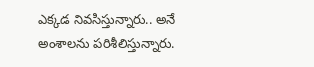ఎక్కడ నివసిస్తున్నారు.. అనే అంశాలను పరిశీలిస్తున్నారు.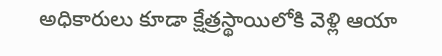అధికారులు కూడా క్షేత్రస్థాయిలోకి వెళ్లి ఆయా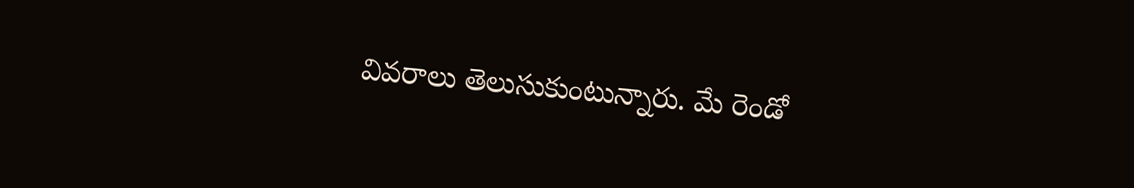వివరాలు తెలుసుకుంటున్నారు. మే రెండో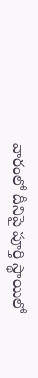వారంలో దీనిపై పూర్తి స్థాయిలో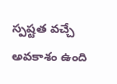స్పష్టత వచ్చే అవకాశం ఉంది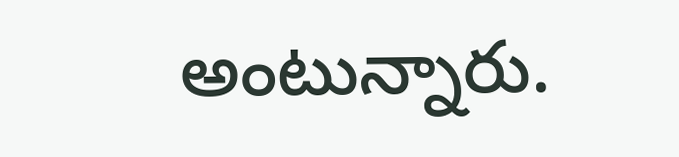అంటున్నారు.